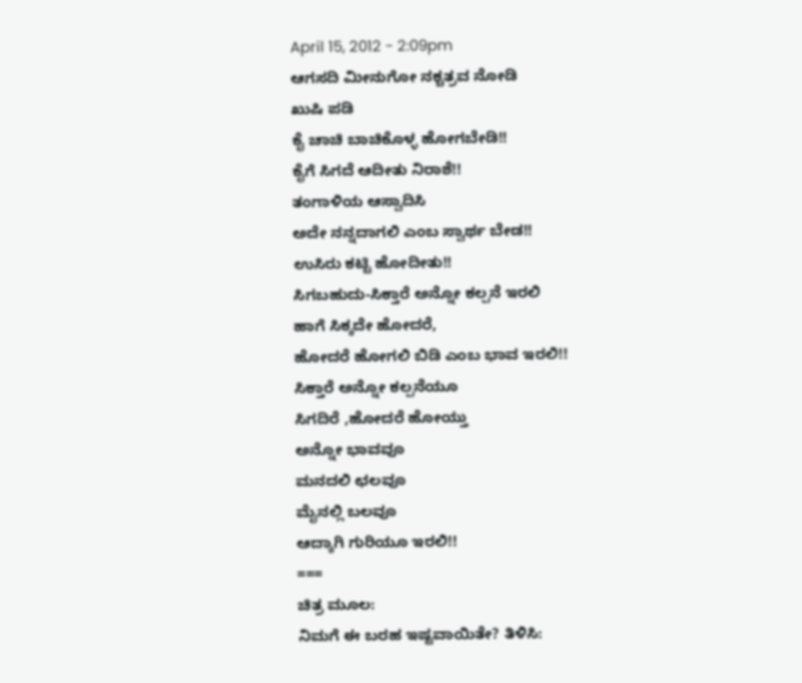April 15, 2012 - 2:09pm
ಆಗಸದಿ ಮೀನುಗೋ ನಕ್ಚತ್ರವ ನೋಡಿ
ಖುಷಿ ಪಡಿ
ಕೈ ಚಾಚಿ ಬಾಚಿಕೊಳ್ಳ ಹೋಗಬೇಡಿ!!
ಕೈಗೆ ಸಿಗದೆ ಆದೀತು ನಿರಾಶೆ!!
ತಂಗಾಳಿಯ ಆಸ್ವಾದಿಸಿ
ಅದೇ ನನ್ನದಾಗಲಿ ಎಂಬ ಸ್ವಾರ್ಥ ಬೇಡ!!
ಉಸಿರು ಕಟ್ಟಿ ಹೋದೀತು!!
ಸಿಗಬಹುದು-ಸಿಕ್ತಾರೆ ಅನ್ನೋ ಕಲ್ಪನೆ ಇರಲಿ
ಹಾಗೆ ಸಿಕ್ಕದೇ ಹೋದರೆ,
ಹೋದರೆ ಹೋಗಲಿ ಬಿಡಿ ಎಂಬ ಭಾವ ಇರಲಿ!!
ಸಿಕ್ತಾರೆ ಅನ್ನೋ ಕಲ್ಪನೆಯೂ
ಸಿಗದಿರೆ ,ಹೋದರೆ ಹೋಯ್ತು
ಅನ್ನೋ ಭಾವವೂ
ಮನದಲಿ ಛಲವೂ
ಮೈನಲ್ಲಿ ಬಲವೂ
ಆದ್ಕಾಗಿ ಗುರಿಯೂ ಇರಲಿ!!
===
ಚಿತ್ರ ಮೂಲ:
ನಿಮಗೆ ಈ ಬರಹ ಇಷ್ಟವಾಯಿತೇ? ತಿಳಿಸಿ: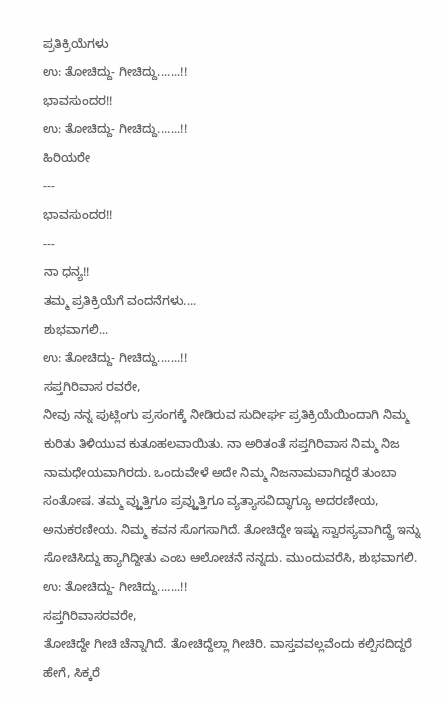ಪ್ರತಿಕ್ರಿಯೆಗಳು
ಉ: ತೋಚಿದ್ದು- ಗೀಚಿದ್ದು.......!!
ಭಾವಸುಂದರ!!
ಉ: ತೋಚಿದ್ದು- ಗೀಚಿದ್ದು.......!!
ಹಿರಿಯರೇ
---
ಭಾವಸುಂದರ!!
---
ನಾ ಧನ್ಯ!!
ತಮ್ಮ ಪ್ರತಿಕ್ರಿಯೆಗೆ ವಂದನೆಗಳು....
ಶುಭವಾಗಲಿ...
ಉ: ತೋಚಿದ್ದು- ಗೀಚಿದ್ದು.......!!
ಸಪ್ತಗಿರಿವಾಸ ರವರೇ,
ನೀವು ನನ್ನ ಪುಟ್ಲಿಂಗು ಪ್ರಸಂಗಕ್ಕೆ ನೀಡಿರುವ ಸುದೀರ್ಘ ಪ್ರತಿಕ್ರಿಯೆಯಿಂದಾಗಿ ನಿಮ್ಮ ಕುರಿತು ತಿಳಿಯುವ ಕುತೂಹಲವಾಯಿತು. ನಾ ಅರಿತಂತೆ ಸಪ್ತಗಿರಿವಾಸ ನಿಮ್ಮ ನಿಜ ನಾಮಧೇಯವಾಗಿರದು. ಒಂದುವೇಳೆ ಅದೇ ನಿಮ್ಮ ನಿಜನಾಮವಾಗಿದ್ದರೆ ತುಂಬಾ ಸಂತೋಷ. ತಮ್ಮ ವ್ಱುತ್ತಿಗೂ ಪ್ರವ್ಱುತ್ತಿಗೂ ವ್ಯತ್ಯಾಸವಿದ್ಧಾಗ್ಯೂ ಅದರಣೀಯ, ಅನುಕರಣೀಯ. ನಿಮ್ಮ ಕವನ ಸೊಗಸಾಗಿದೆ. ತೋಚಿದ್ದೇ ಇಷ್ಟು ಸ್ವಾರಸ್ಯವಾಗಿದ್ದ್ರೆ ಇನ್ನು ಸೋಚಿಸಿದ್ದು ಹ್ಯಾಗಿದ್ದೀತು ಎಂಬ ಆಲೋಚನೆ ನನ್ನದು. ಮುಂದುವರೆಸಿ, ಶುಭವಾಗಲಿ.
ಉ: ತೋಚಿದ್ದು- ಗೀಚಿದ್ದು.......!!
ಸಪ್ತಗಿರಿವಾಸರವರೇ,
ತೋಚಿದ್ದೇ ಗೀಚಿ ಚೆನ್ನಾಗಿದೆ. ತೋಚಿದ್ದೆಲ್ಲಾ ಗೀಚಿರಿ. ವಾಸ್ತವವಲ್ಲವೆಂದು ಕಲ್ಪಿಸದಿದ್ದರೆ ಹೇಗೆ, ಸಿಕ್ಕರೆ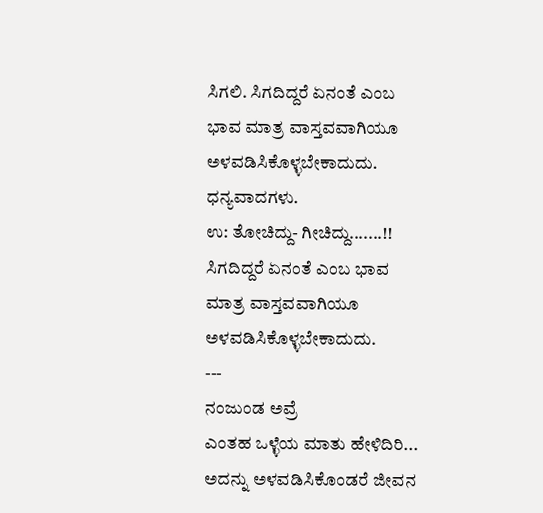ಸಿಗಲಿ. ಸಿಗದಿದ್ದರೆ ಏನಂತೆ ಎಂಬ ಭಾವ ಮಾತ್ರ ವಾಸ್ತವವಾಗಿಯೂ ಅಳವಡಿಸಿಕೊಳ್ಳಬೇಕಾದುದು. ಧನ್ಯವಾದಗಳು.
ಉ: ತೋಚಿದ್ದು- ಗೀಚಿದ್ದು.......!!
ಸಿಗದಿದ್ದರೆ ಏನಂತೆ ಎಂಬ ಭಾವ ಮಾತ್ರ ವಾಸ್ತವವಾಗಿಯೂ ಅಳವಡಿಸಿಕೊಳ್ಳಬೇಕಾದುದು.
---
ನಂಜುಂಡ ಅವ್ರೆ
ಎಂತಹ ಒಳ್ಳೆಯ ಮಾತು ಹೇಳಿದಿರಿ...
ಅದನ್ನು ಅಳವಡಿಸಿಕೊಂಡರೆ ಜೀವನ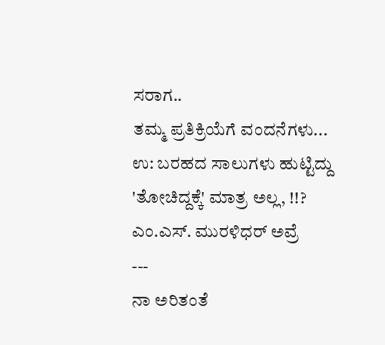ಸರಾಗ..
ತಮ್ಮ ಪ್ರತಿಕ್ರಿಯೆಗೆ ವಂದನೆಗಳು...
ಉ: ಬರಹದ ಸಾಲುಗಳು ಹುಟ್ಟಿದ್ದು 'ತೋಚಿದ್ದಕ್ಕೆ' ಮಾತ್ರ ಅಲ್ಲ, !!?
ಎಂ.ಎಸ್. ಮುರಳಿಧರ್ ಅವ್ರೆ
---
ನಾ ಅರಿತಂತೆ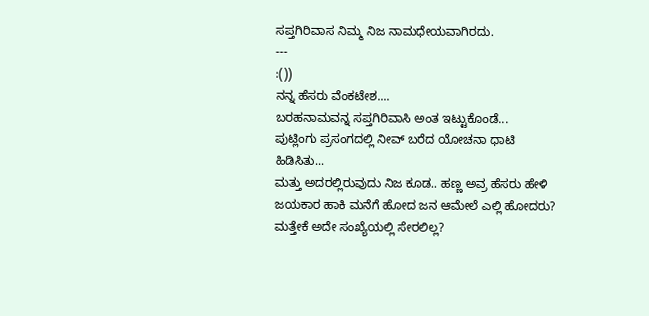ಸಪ್ತಗಿರಿವಾಸ ನಿಮ್ಮ ನಿಜ ನಾಮಧೇಯವಾಗಿರದು.
---
:())
ನನ್ನ ಹೆಸರು ವೆಂಕಟೇಶ....
ಬರಹನಾಮವನ್ನ ಸಪ್ತಗಿರಿವಾಸಿ ಅಂತ ಇಟ್ಟುಕೊಂಡೆ...
ಪುಟ್ಲಿಂಗು ಪ್ರಸಂಗದಲ್ಲಿ ನೀವ್ ಬರೆದ ಯೋಚನಾ ಧಾಟಿ ಹಿಡಿಸಿತು...
ಮತ್ತು ಅದರಲ್ಲಿರುವುದು ನಿಜ ಕೂಡ.. ಹಣ್ಣ ಅವ್ರ ಹೆಸರು ಹೇಳಿ ಜಯಕಾರ ಹಾಕಿ ಮನೆಗೆ ಹೋದ ಜನ ಆಮೇಲೆ ಎಲ್ಲಿ ಹೋದರು? ಮತ್ತೇಕೆ ಅದೇ ಸಂಖ್ಯೆಯಲ್ಲಿ ಸೇರಲಿಲ್ಲ?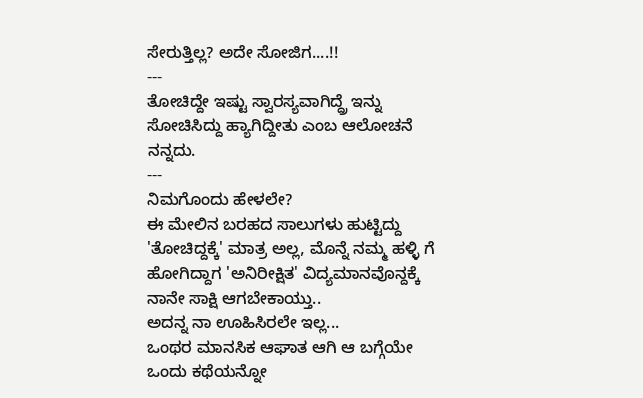ಸೇರುತ್ತಿಲ್ಲ? ಅದೇ ಸೋಜಿಗ....!!
---
ತೋಚಿದ್ದೇ ಇಷ್ಟು ಸ್ವಾರಸ್ಯವಾಗಿದ್ದ್ರೆ ಇನ್ನು ಸೋಚಿಸಿದ್ದು ಹ್ಯಾಗಿದ್ದೀತು ಎಂಬ ಆಲೋಚನೆ ನನ್ನದು.
---
ನಿಮಗೊಂದು ಹೇಳಲೇ?
ಈ ಮೇಲಿನ ಬರಹದ ಸಾಲುಗಳು ಹುಟ್ಟಿದ್ದು 'ತೋಚಿದ್ದಕ್ಕೆ' ಮಾತ್ರ ಅಲ್ಲ, ಮೊನ್ನೆ ನಮ್ಮ ಹಳ್ಳಿ ಗೆ ಹೋಗಿದ್ದಾಗ 'ಅನಿರೀಕ್ಷಿತ' ವಿದ್ಯಮಾನವೊನ್ದಕ್ಕೆ ನಾನೇ ಸಾಕ್ಷಿ ಆಗಬೇಕಾಯ್ತು..
ಅದನ್ನ ನಾ ಊಹಿಸಿರಲೇ ಇಲ್ಲ...
ಒಂಥರ ಮಾನಸಿಕ ಆಘಾತ ಆಗಿ ಆ ಬಗ್ಗೆಯೇ ಒಂದು ಕಥೆಯನ್ನೋ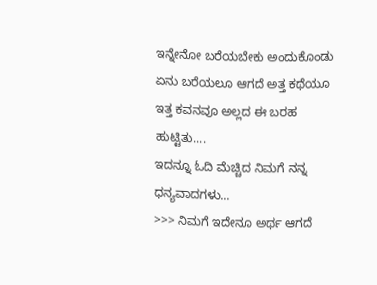ಇನ್ನೇನೋ ಬರೆಯಬೇಕು ಅಂದುಕೊಂಡು ಏನು ಬರೆಯಲೂ ಆಗದೆ ಅತ್ತ ಕಥೆಯೂ ಇತ್ತ ಕವನವೂ ಅಲ್ಲದ ಈ ಬರಹ ಹುಟ್ಟಿತು....
ಇದನ್ನೂ ಓದಿ ಮೆಚ್ಚಿದ ನಿಮಗೆ ನನ್ನ ಧನ್ಯವಾದಗಳು...
>>> ನಿಮಗೆ ಇದೇನೂ ಅರ್ಥ ಆಗದೆ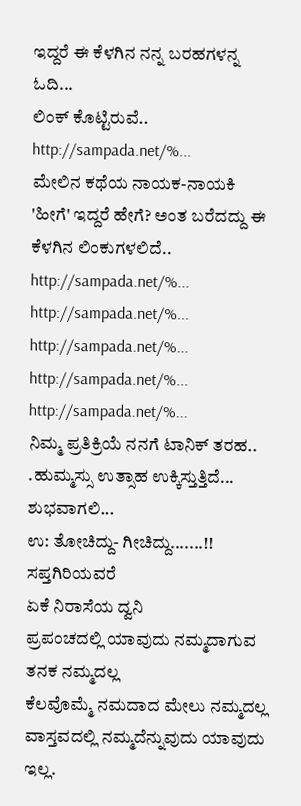ಇದ್ದರೆ ಈ ಕೆಳಗಿನ ನನ್ನ ಬರಹಗಳನ್ನ ಓದಿ...
ಲಿಂಕ್ ಕೊಟ್ಟಿರುವೆ..
http://sampada.net/%...
ಮೇಲಿನ ಕಥೆಯ ನಾಯಕ-ನಾಯಕಿ
'ಹೀಗೆ' ಇದ್ದರೆ ಹೇಗೆ? ಅಂತ ಬರೆದದ್ದು ಈ ಕೆಳಗಿನ ಲಿಂಕುಗಳಲಿದೆ..
http://sampada.net/%...
http://sampada.net/%...
http://sampada.net/%...
http://sampada.net/%...
http://sampada.net/%...
ನಿಮ್ಮ ಪ್ರತಿಕ್ರಿಯೆ ನನಗೆ ಟಾನಿಕ್ ತರಹ..
.ಹುಮ್ಮಸ್ಸು ಉತ್ಸಾಹ ಉಕ್ಕಿಸ್ತುತ್ತಿದೆ...
ಶುಭವಾಗಲಿ...
ಉ: ತೋಚಿದ್ದು- ಗೀಚಿದ್ದು.......!!
ಸಪ್ತಗಿರಿಯವರೆ
ಏಕೆ ನಿರಾಸೆಯ ದ್ವನಿ
ಪ್ರಪಂಚದಲ್ಲಿ ಯಾವುದು ನಮ್ಮದಾಗುವ ತನಕ ನಮ್ಮದಲ್ಲ
ಕೆಲವೊಮ್ಮೆ ನಮದಾದ ಮೇಲು ನಮ್ಮದಲ್ಲ
ವಾಸ್ತವದಲ್ಲಿ ನಮ್ಮದೆನ್ನುವುದು ಯಾವುದು ಇಲ್ಲ.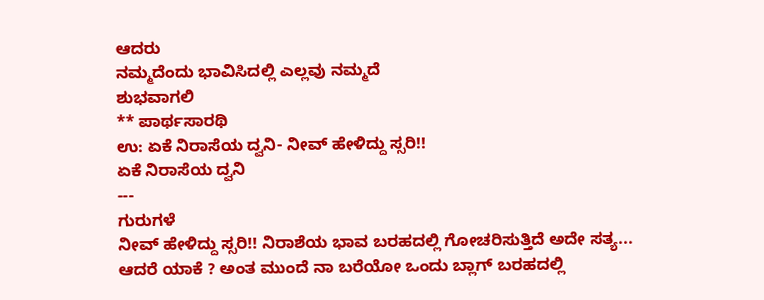ಆದರು
ನಮ್ಮದೆಂದು ಭಾವಿಸಿದಲ್ಲಿ ಎಲ್ಲವು ನಮ್ಮದೆ
ಶುಭವಾಗಲಿ
** ಪಾರ್ಥಸಾರಥಿ
ಉ: ಏಕೆ ನಿರಾಸೆಯ ದ್ವನಿ- ನೀವ್ ಹೇಳಿದ್ದು ಸ್ಸರಿ!!
ಏಕೆ ನಿರಾಸೆಯ ದ್ವನಿ
---
ಗುರುಗಳೆ
ನೀವ್ ಹೇಳಿದ್ದು ಸ್ಸರಿ!! ನಿರಾಶೆಯ ಭಾವ ಬರಹದಲ್ಲಿ ಗೋಚರಿಸುತ್ತಿದೆ ಅದೇ ಸತ್ಯ...
ಆದರೆ ಯಾಕೆ ? ಅಂತ ಮುಂದೆ ನಾ ಬರೆಯೋ ಒಂದು ಬ್ಲಾಗ್ ಬರಹದಲ್ಲಿ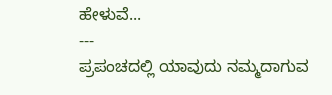ಹೇಳುವೆ...
---
ಪ್ರಪಂಚದಲ್ಲಿ ಯಾವುದು ನಮ್ಮದಾಗುವ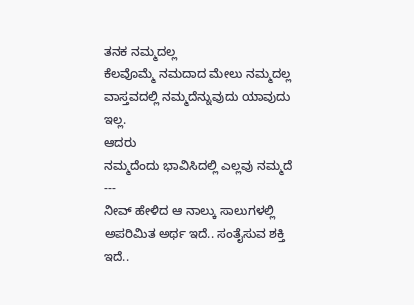ತನಕ ನಮ್ಮದಲ್ಲ
ಕೆಲವೊಮ್ಮೆ ನಮದಾದ ಮೇಲು ನಮ್ಮದಲ್ಲ
ವಾಸ್ತವದಲ್ಲಿ ನಮ್ಮದೆನ್ನುವುದು ಯಾವುದು ಇಲ್ಲ.
ಆದರು
ನಮ್ಮದೆಂದು ಭಾವಿಸಿದಲ್ಲಿ ಎಲ್ಲವು ನಮ್ಮದೆ
---
ನೀವ್ ಹೇಳಿದ ಆ ನಾಲ್ಕು ಸಾಲುಗಳಲ್ಲಿ ಅಪರಿಮಿತ ಅರ್ಥ ಇದೆ.. ಸಂತೈಸುವ ಶಕ್ತಿ ಇದೆ..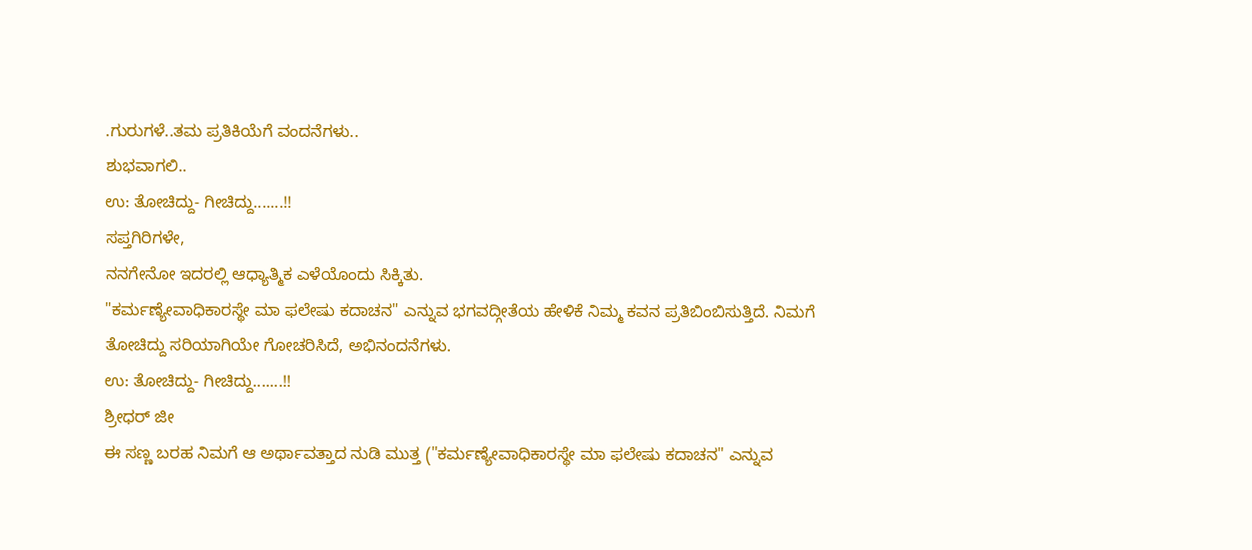.ಗುರುಗಳೆ..ತಮ ಪ್ರತಿಕಿಯೆಗೆ ವಂದನೆಗಳು..
ಶುಭವಾಗಲಿ..
ಉ: ತೋಚಿದ್ದು- ಗೀಚಿದ್ದು.......!!
ಸಪ್ತಗಿರಿಗಳೇ,
ನನಗೇನೋ ಇದರಲ್ಲಿ ಆಧ್ಯಾತ್ಮಿಕ ಎಳೆಯೊಂದು ಸಿಕ್ಕಿತು.
"ಕರ್ಮಣ್ಯೇವಾಧಿಕಾರಸ್ಥೇ ಮಾ ಫಲೇಷು ಕದಾಚನ" ಎನ್ನುವ ಭಗವದ್ಗೀತೆಯ ಹೇಳಿಕೆ ನಿಮ್ಮ ಕವನ ಪ್ರತಿಬಿಂಬಿಸುತ್ತಿದೆ. ನಿಮಗೆ ತೋಚಿದ್ದು ಸರಿಯಾಗಿಯೇ ಗೋಚರಿಸಿದೆ, ಅಭಿನಂದನೆಗಳು.
ಉ: ತೋಚಿದ್ದು- ಗೀಚಿದ್ದು.......!!
ಶ್ರೀಧರ್ ಜೀ
ಈ ಸಣ್ಣ ಬರಹ ನಿಮಗೆ ಆ ಅರ್ಥಾವತ್ತಾದ ನುಡಿ ಮುತ್ತ ("ಕರ್ಮಣ್ಯೇವಾಧಿಕಾರಸ್ಥೇ ಮಾ ಫಲೇಷು ಕದಾಚನ" ಎನ್ನುವ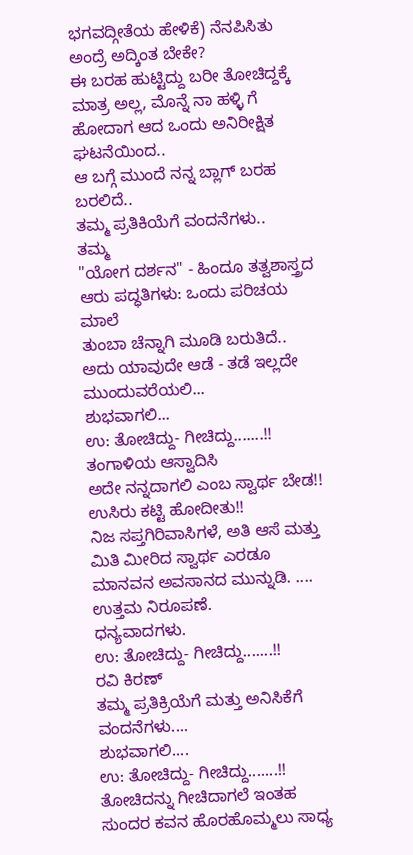ಭಗವದ್ಗೀತೆಯ ಹೇಳಿಕೆ) ನೆನಪಿಸಿತು ಅಂದ್ರೆ ಅದ್ಕಿಂತ ಬೇಕೇ?
ಈ ಬರಹ ಹುಟ್ಟಿದ್ದು ಬರೀ ತೋಚಿದ್ದಕ್ಕೆ ಮಾತ್ರ ಅಲ್ಲ, ಮೊನ್ನೆ ನಾ ಹಳ್ಳಿ ಗೆ ಹೋದಾಗ ಆದ ಒಂದು ಅನಿರೀಕ್ಷಿತ ಘಟನೆಯಿಂದ..
ಆ ಬಗ್ಗೆ ಮುಂದೆ ನನ್ನ ಬ್ಲಾಗ್ ಬರಹ ಬರಲಿದೆ..
ತಮ್ಮ ಪ್ರತಿಕಿಯೆಗೆ ವಂದನೆಗಳು..
ತಮ್ಮ
"ಯೋಗ ದರ್ಶನ" - ಹಿಂದೂ ತತ್ವಶಾಸ್ತ್ರದ ಆರು ಪದ್ಧತಿಗಳು: ಒಂದು ಪರಿಚಯ ಮಾಲೆ
ತುಂಬಾ ಚೆನ್ನಾಗಿ ಮೂಡಿ ಬರುತಿದೆ..
ಅದು ಯಾವುದೇ ಆಡೆ - ತಡೆ ಇಲ್ಲದೇ ಮುಂದುವರೆಯಲಿ...
ಶುಭವಾಗಲಿ...
ಉ: ತೋಚಿದ್ದು- ಗೀಚಿದ್ದು.......!!
ತಂಗಾಳಿಯ ಆಸ್ವಾದಿಸಿ
ಅದೇ ನನ್ನದಾಗಲಿ ಎಂಬ ಸ್ವಾರ್ಥ ಬೇಡ!!
ಉಸಿರು ಕಟ್ಟಿ ಹೋದೀತು!!
ನಿಜ ಸಪ್ತಗಿರಿವಾಸಿಗಳೆ, ಅತಿ ಆಸೆ ಮತ್ತು ಮಿತಿ ಮೀರಿದ ಸ್ವಾರ್ಥ ಎರಡೂ ಮಾನವನ ಅವಸಾನದ ಮುನ್ನುಡಿ. ....
ಉತ್ತಮ ನಿರೂಪಣೆ.
ಧನ್ಯವಾದಗಳು.
ಉ: ತೋಚಿದ್ದು- ಗೀಚಿದ್ದು.......!!
ರವಿ ಕಿರಣ್
ತಮ್ಮ ಪ್ರತಿಕ್ರಿಯೆಗೆ ಮತ್ತು ಅನಿಸಿಕೆಗೆ ವಂದನೆಗಳು....
ಶುಭವಾಗಲಿ....
ಉ: ತೋಚಿದ್ದು- ಗೀಚಿದ್ದು.......!!
ತೋಚಿದನ್ನು ಗೀಚಿದಾಗಲೆ ಇಂತಹ ಸುಂದರ ಕವನ ಹೊರಹೊಮ್ಮಲು ಸಾಧ್ಯ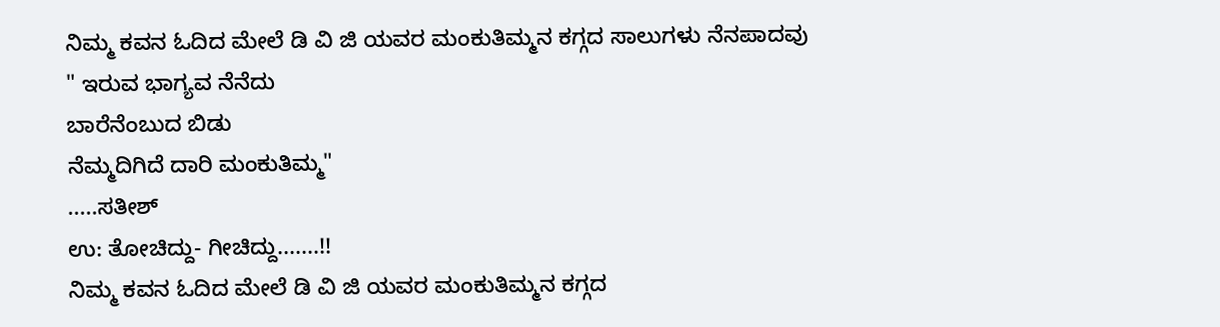ನಿಮ್ಮ ಕವನ ಓದಿದ ಮೇಲೆ ಡಿ ವಿ ಜಿ ಯವರ ಮಂಕುತಿಮ್ಮನ ಕಗ್ಗದ ಸಾಲುಗಳು ನೆನಪಾದವು
" ಇರುವ ಭಾಗ್ಯವ ನೆನೆದು
ಬಾರೆನೆಂಬುದ ಬಿಡು
ನೆಮ್ಮದಿಗಿದೆ ದಾರಿ ಮಂಕುತಿಮ್ಮ"
.....ಸತೀಶ್
ಉ: ತೋಚಿದ್ದು- ಗೀಚಿದ್ದು.......!!
ನಿಮ್ಮ ಕವನ ಓದಿದ ಮೇಲೆ ಡಿ ವಿ ಜಿ ಯವರ ಮಂಕುತಿಮ್ಮನ ಕಗ್ಗದ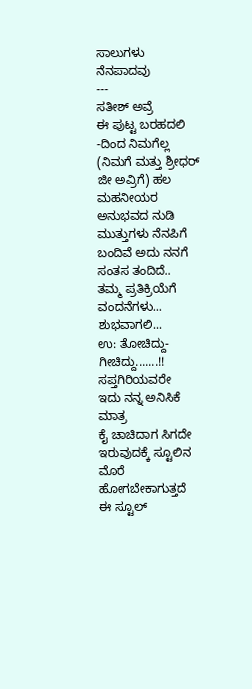ಸಾಲುಗಳು ನೆನಪಾದವು
---
ಸತೀಶ್ ಅವ್ರೆ
ಈ ಪುಟ್ಟ ಬರಹದಲಿ -ದಿಂದ ನಿಮಗೆಲ್ಲ (ನಿಮಗೆ ಮತ್ತು ಶ್ರೀಧರ್ ಜೀ ಅವ್ರಿಗೆ) ಹಲ ಮಹನೀಯರ ಅನುಭವದ ನುಡಿ ಮುತ್ತುಗಳು ನೆನಪಿಗೆ ಬಂದಿವೆ ಅದು ನನಗೆ ಸಂತಸ ತಂದಿದೆ..
ತಮ್ಮ ಪ್ರತಿಕ್ರಿಯೆಗೆ ವಂದನೆಗಳು...
ಶುಭವಾಗಲಿ...
ಉ: ತೋಚಿದ್ದು- ಗೀಚಿದ್ದು.......!!
ಸಪ್ತಗಿರಿಯವರೇ
ಇದು ನನ್ನ ಅನಿಸಿಕೆ ಮಾತ್ರ
ಕೈ ಚಾಚಿದಾಗ ಸಿಗದೇ ಇರುವುದಕ್ಕೆ ಸ್ಟೂಲಿನ ಮೊರೆ ಹೋಗಬೇಕಾಗುತ್ತದೆ
ಈ ಸ್ಟೂಲ್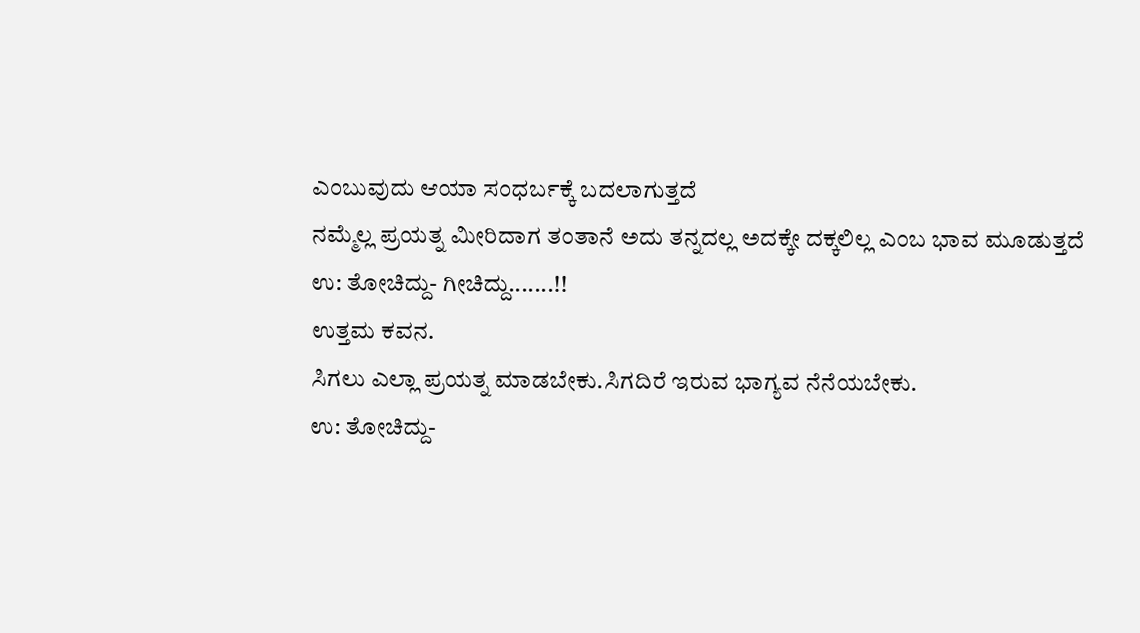ಎಂಬುವುದು ಆಯಾ ಸಂಧರ್ಬಕ್ಕೆ ಬದಲಾಗುತ್ತದೆ
ನಮ್ಮೆಲ್ಲ ಪ್ರಯತ್ನ ಮೀರಿದಾಗ ತಂತಾನೆ ಅದು ತನ್ನದಲ್ಲ ಅದಕ್ಕೇ ದಕ್ಕಲಿಲ್ಲ ಎಂಬ ಭಾವ ಮೂಡುತ್ತದೆ
ಉ: ತೋಚಿದ್ದು- ಗೀಚಿದ್ದು.......!!
ಉತ್ತಮ ಕವನ.
ಸಿಗಲು ಎಲ್ಲಾ ಪ್ರಯತ್ನ ಮಾಡಬೇಕು.ಸಿಗದಿರೆ ಇರುವ ಭಾಗ್ಯವ ನೆನೆಯಬೇಕು.
ಉ: ತೋಚಿದ್ದು-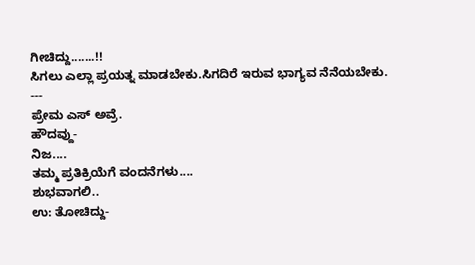ಗೀಚಿದ್ದು.......!!
ಸಿಗಲು ಎಲ್ಲಾ ಪ್ರಯತ್ನ ಮಾಡಬೇಕು.ಸಿಗದಿರೆ ಇರುವ ಭಾಗ್ಯವ ನೆನೆಯಬೇಕು.
---
ಪ್ರೇಮ ಎಸ್ ಅವ್ರೆ.
ಹೌದವ್ದು-
ನಿಜ....
ತಮ್ಮ ಪ್ರತಿಕ್ರಿಯೆಗೆ ವಂದನೆಗಳು....
ಶುಭವಾಗಲಿ..
ಉ: ತೋಚಿದ್ದು-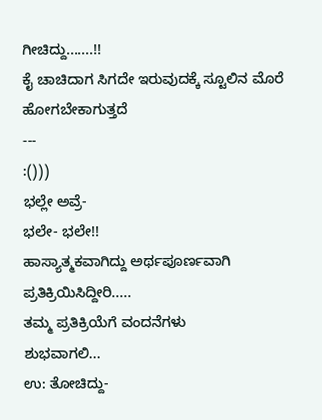ಗೀಚಿದ್ದು.......!!
ಕೈ ಚಾಚಿದಾಗ ಸಿಗದೇ ಇರುವುದಕ್ಕೆ ಸ್ಟೂಲಿನ ಮೊರೆ ಹೋಗಬೇಕಾಗುತ್ತದೆ
---
:()))
ಭಲ್ಲೇ ಅವ್ರೆ-
ಭಲೇ- ಭಲೇ!!
ಹಾಸ್ಯಾತ್ಮಕವಾಗಿದ್ದು ಅರ್ಥಪೂರ್ಣವಾಗಿ ಪ್ರತಿಕ್ರಿಯಿಸಿದ್ದೀರಿ.....
ತಮ್ಮ ಪ್ರತಿಕ್ರಿಯೆಗೆ ವಂದನೆಗಳು
ಶುಭವಾಗಲಿ...
ಉ: ತೋಚಿದ್ದು-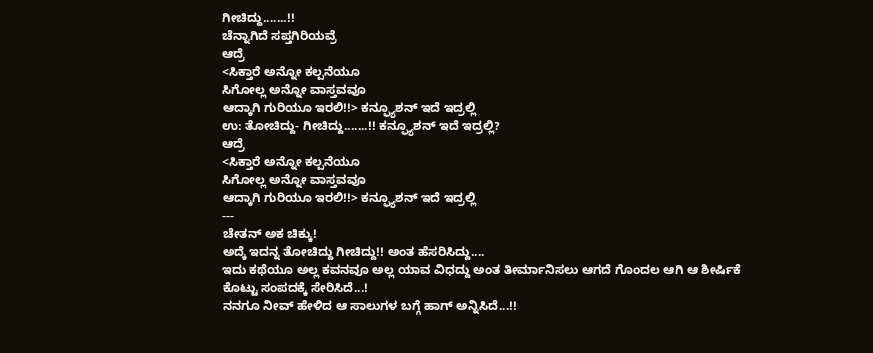ಗೀಚಿದ್ದು.......!!
ಚೆನ್ನಾಗಿದೆ ಸಪ್ತಗಿರಿಯವ್ರೆ
ಆದ್ರೆ
<ಸಿಕ್ತಾರೆ ಅನ್ನೋ ಕಲ್ಪನೆಯೂ
ಸಿಗೋಲ್ಲ ಅನ್ನೋ ವಾಸ್ತವವೂ
ಆದ್ಕಾಗಿ ಗುರಿಯೂ ಇರಲಿ!!> ಕನ್ಫ್ಯೂಶನ್ ಇದೆ ಇದ್ರಲ್ಲಿ
ಉ: ತೋಚಿದ್ದು- ಗೀಚಿದ್ದು.......!! ಕನ್ಫ್ಯೂಶನ್ ಇದೆ ಇದ್ರಲ್ಲಿ?
ಆದ್ರೆ
<ಸಿಕ್ತಾರೆ ಅನ್ನೋ ಕಲ್ಪನೆಯೂ
ಸಿಗೋಲ್ಲ ಅನ್ನೋ ವಾಸ್ತವವೂ
ಆದ್ಕಾಗಿ ಗುರಿಯೂ ಇರಲಿ!!> ಕನ್ಫ್ಯೂಶನ್ ಇದೆ ಇದ್ರಲ್ಲಿ
---
ಚೇತನ್ ಅಕ ಚಿಕ್ಕು!
ಅದ್ಕೆ ಇದನ್ನ ತೋಚಿದ್ದು ಗೀಚಿದ್ದು!! ಅಂತ ಹೆಸರಿಸಿದ್ದು....
ಇದು ಕಥೆಯೂ ಅಲ್ಲ ಕವನವೂ ಅಲ್ಲ ಯಾವ ವಿಧದ್ದು ಅಂತ ತೀರ್ಮಾನಿಸಲು ಆಗದೆ ಗೊಂದಲ ಆಗಿ ಆ ಶೀರ್ಷಿಕೆ ಕೊಟ್ಟು ಸಂಪದಕ್ಕೆ ಸೇರಿಸಿದೆ...!
ನನಗೂ ನೀವ್ ಹೇಳಿದ ಆ ಸಾಲುಗಳ ಬಗ್ಗೆ ಹಾಗ್ ಅನ್ನಿಸಿದೆ...!!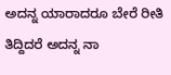ಅದನ್ನ ಯಾರಾದರೂ ಬೇರೆ ರೀತಿ ತಿದ್ದಿದರೆ ಅದನ್ನ ನಾ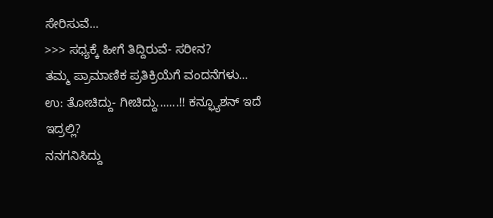ಸೇರಿಸುವೆ...
>>> ಸಧ್ಯಕ್ಕೆ ಹೀಗೆ ತಿದ್ದಿರುವೆ- ಸರೀನ?
ತಮ್ಮ ಪ್ರಾಮಾಣಿಕ ಪ್ರತಿಕ್ರಿಯೆಗೆ ವಂದನೆಗಳು...
ಉ: ತೋಚಿದ್ದು- ಗೀಚಿದ್ದು.......!! ಕನ್ಫ್ಯೂಶನ್ ಇದೆ ಇದ್ರಲ್ಲಿ?
ನನಗನಿಸಿದ್ದು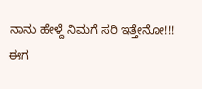ನಾನು ಹೇಳ್ದೆ ನಿಮಗೆ ಸರಿ ಇತ್ತೇನೋ!!!
ಈಗ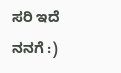ಸರಿ ಇದೆ ನನಗೆ :)